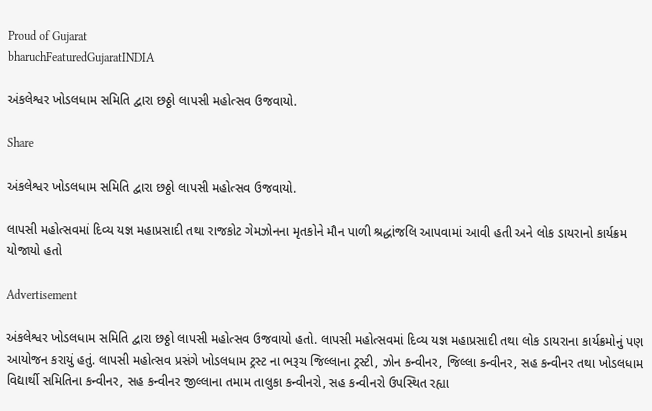Proud of Gujarat
bharuchFeaturedGujaratINDIA

અંકલેશ્વર ખોડલધામ સમિતિ દ્વારા છઠ્ઠો લાપસી મહોત્સવ ઉજવાયો.

Share

અંકલેશ્વર ખોડલધામ સમિતિ દ્વારા છઠ્ઠો લાપસી મહોત્સવ ઉજવાયો.

લાપસી મહોત્સવમાં દિવ્ય યજ્ઞ મહાપ્રસાદી તથા રાજકોટ ગેમઝોનના મૃતકોને મૌન પાળી શ્રદ્ધાંજલિ આપવામાં આવી હતી અને લોક ડાયરાનો કાર્યક્રમ યોજાયો હતો

Advertisement

અંકલેશ્વર ખોડલધામ સમિતિ દ્વારા છઠ્ઠો લાપસી મહોત્સવ ઉજવાયો હતો. લાપસી મહોત્સવમાં દિવ્ય યજ્ઞ મહાપ્રસાદી તથા લોક ડાયરાના કાર્યક્રમોનું પણ આયોજન કરાયું હતું. લાપસી મહોત્સવ પ્રસંગે ખોડલધામ ટ્રસ્ટ ના ભરૂચ જિલ્લાના ટ્રસ્ટી, ઝોન કન્વીનર, જિલ્લા કન્વીનર, સહ કન્વીનર તથા ખોડલધામ વિદ્યાર્થી સમિતિના કન્વીનર, સહ કન્વીનર જીલ્લાના તમામ તાલુકા કન્વીનરો, સહ કન્વીનરો ઉપસ્થિત રહ્યા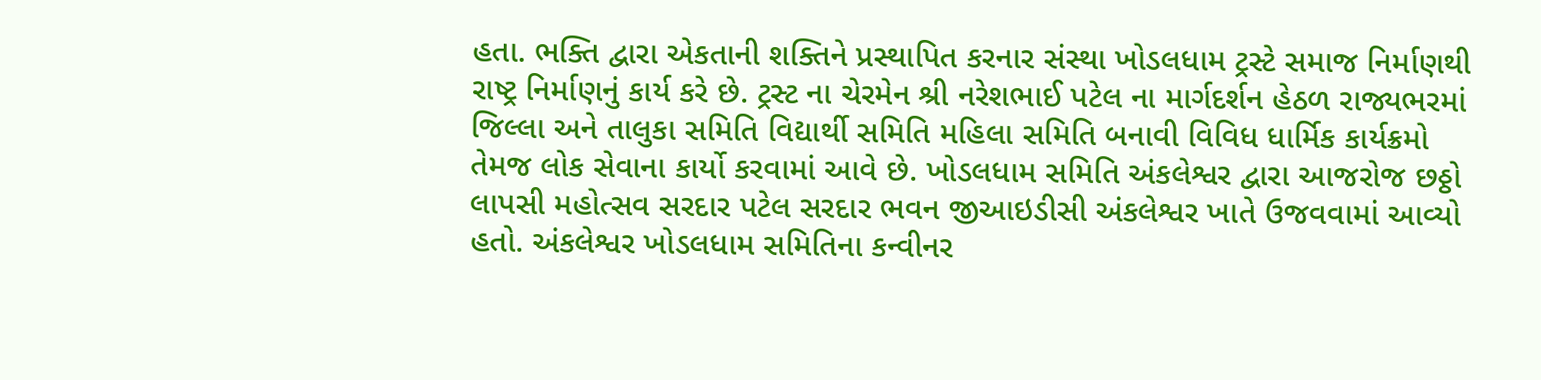હતા. ભક્તિ દ્વારા એકતાની શક્તિને પ્રસ્થાપિત કરનાર સંસ્થા ખોડલધામ ટ્રસ્ટે સમાજ નિર્માણથી રાષ્ટ્ર નિર્માણનું કાર્ય કરે છે. ટ્રસ્ટ ના ચેરમેન શ્રી નરેશભાઈ પટેલ ના માર્ગદર્શન હેઠળ રાજ્યભરમાં જિલ્લા અને તાલુકા સમિતિ વિદ્યાર્થી સમિતિ મહિલા સમિતિ બનાવી વિવિધ ધાર્મિક કાર્યક્રમો તેમજ લોક સેવાના કાર્યો કરવામાં આવે છે. ખોડલધામ સમિતિ અંકલેશ્વર દ્વારા આજરોજ છઠ્ઠો લાપસી મહોત્સવ સરદાર પટેલ સરદાર ભવન જીઆઇડીસી અંકલેશ્વર ખાતે ઉજવવામાં આવ્યો હતો. અંકલેશ્વર ખોડલધામ સમિતિના કન્વીનર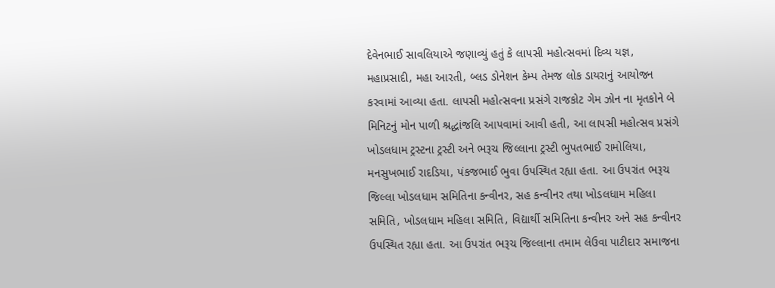દેવેનભાઈ સાવલિયાએ જણાવ્યું હતું કે લાપસી મહોત્સવમાં દિવ્ય યજ્ઞ, મહાપ્રસાદી, મહા આરતી, બ્લડ ડોનેશન કેમ્પ તેમજ લોક ડાયરાનું આયોજન કરવામાં આવ્યા હતા. લાપસી મહોત્સવના પ્રસંગે રાજકોટ ગેમ ઝોન ના મૃતકોને બે મિનિટનું મોન પાળી શ્રદ્ધાંજલિ આપવામાં આવી હતી, આ લાપસી મહોત્સવ પ્રસંગે ખોડલધામ ટ્રસ્ટના ટ્રસ્ટી અને ભરૂચ જિલ્લાના ટ્રસ્ટી ભુપતભાઈ રામોલિયા, મનસુખભાઈ રાદડિયા, પંકજભાઈ ભુવા ઉપસ્થિત રહ્યા હતા. આ ઉપરાંત ભરૂચ જિલ્લા ખોડલધામ સમિતિના કન્વીનર, સહ કન્વીનર તથા ખોડલધામ મહિલા સમિતિ, ખોડલધામ મહિલા સમિતિ, વિદ્યાર્થી સમિતિના કન્વીનર અને સહ કન્વીનર ઉપસ્થિત રહ્યા હતા. આ ઉપરાંત ભરૂચ જિલ્લાના તમામ લેઉવા પાટીદાર સમાજના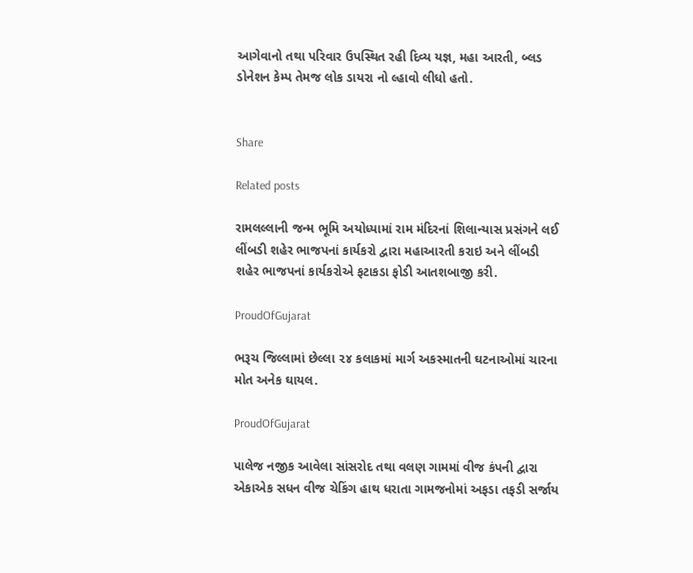આગેવાનો તથા પરિવાર ઉપસ્થિત રહી દિવ્ય યજ્ઞ, મહા આરતી, બ્લડ ડોનેશન કેમ્પ તેમજ લોક ડાયરા નો લ્હાવો લીધો હતો.


Share

Related posts

રામલલ્લાની જન્મ ભૂમિ અયોધ્યામાં રામ મંદિરનાં શિલાન્યાસ પ્રસંગને લઈ લીંબડી શહેર ભાજપનાં કાર્યકરો દ્વારા મહાઆરતી કરાઇ અને લીંબડી શહેર ભાજપનાં કાર્યકરોએ ફટાકડા ફોડી આતશબાજી કરી.

ProudOfGujarat

ભરૂચ જિલ્લામાં છેલ્લા ૨૪ કલાકમાં માર્ગ અકસ્માતની ઘટનાઓમાં ચારના મોત અનેક ઘાયલ.

ProudOfGujarat

પાલેજ નજીક આવેલા સાંસરોદ તથા વલણ ગામમાં વીજ કંપની દ્વારા એકાએક સધન વીજ ચેકિંગ હાથ ધરાતા ગામજનોમાં અફડા તફડી સર્જાય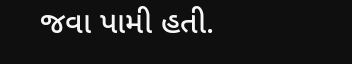જવા પામી હતી.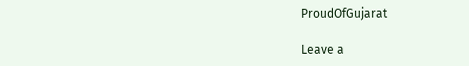ProudOfGujarat

Leave a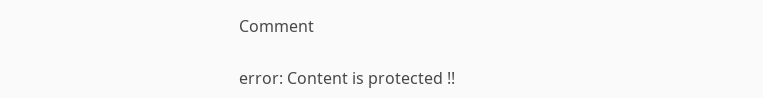Comment

error: Content is protected !!